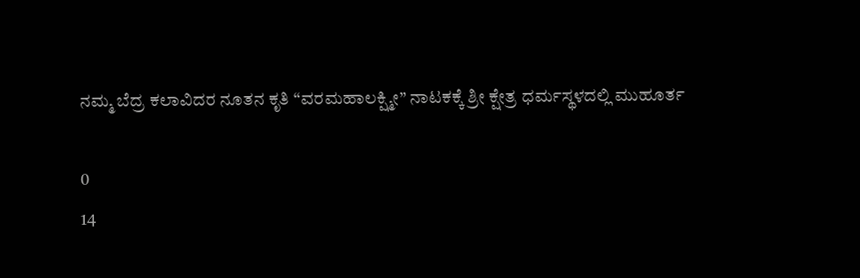ನಮ್ಮ‌ ಬೆದ್ರ ಕಲಾವಿದರ ನೂತನ ಕೃತಿ “ವರಮಹಾಲಕ್ಷ್ಮೀ” ನಾಟಕಕ್ಕೆ ಶ್ರೀ ಕ್ಷೇತ್ರ ಧರ್ಮಸ್ಥಳದಲ್ಲಿ ಮುಹೂರ್ತ

0
14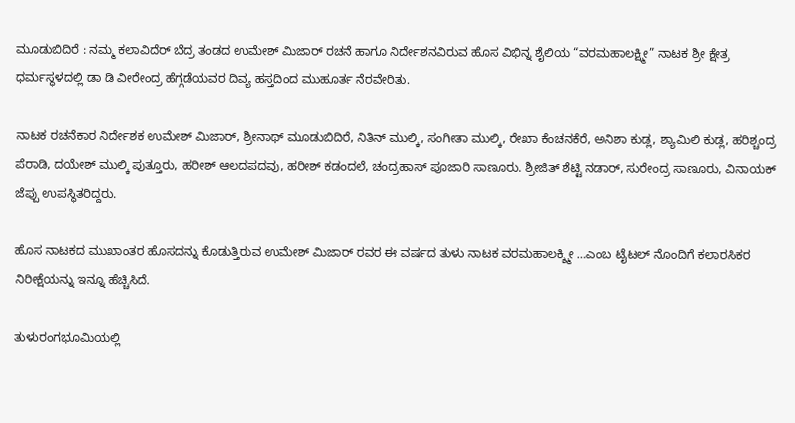ಮೂಡುಬಿದಿರೆ : ನಮ್ಮ ಕಲಾವಿದೆರ್ ಬೆದ್ರ ತಂಡದ ಉಮೇಶ್ ಮಿಜಾರ್ ರಚನೆ ಹಾಗೂ ನಿರ್ದೇಶನವಿರುವ ಹೊಸ ವಿಭಿನ್ನ ಶೈಲಿಯ “ವರಮಹಾಲಕ್ಷ್ಮೀ” ನಾಟಕ ಶ್ರೀ ಕ್ಷೇತ್ರ ಧರ್ಮಸ್ಥಳದಲ್ಲಿ ಡಾ ಡಿ ವೀರೇಂದ್ರ ಹೆಗ್ಗಡೆಯವರ ದಿವ್ಯ ಹಸ್ತದಿಂದ ಮುಹೂರ್ತ ನೆರವೇರಿತು.

ನಾಟಕ ರಚನೆಕಾರ ನಿರ್ದೇಶಕ ಉಮೇಶ್ ಮಿಜಾರ್, ಶ್ರೀನಾಥ್ ಮೂಡುಬಿದಿರೆ, ನಿತಿನ್ ಮುಲ್ಕಿ, ಸಂಗೀತಾ ಮುಲ್ಕಿ, ರೇಖಾ ಕೆಂಚನಕೆರೆ, ಅನಿಶಾ ಕುಡ್ಲ, ಶ್ಯಾಮಿಲಿ ಕುಡ್ಲ, ಹರಿಶ್ಚಂದ್ರ ಪೆರಾಡಿ, ದಯೇಶ್ ಮುಲ್ಕಿ ಪುತ್ತೂರು, ಹರೀಶ್ ಆಲದಪದವು, ಹರೀಶ್ ಕಡಂದಲೆ, ಚಂದ್ರಹಾಸ್ ಪೂಜಾರಿ ಸಾಣೂರು. ಶ್ರೀಜಿತ್ ಶೆಟ್ಟಿ ನಡಾರ್, ಸುರೇಂದ್ರ ಸಾಣೂರು, ವಿನಾಯಕ್ ಜೆಪ್ಪು ಉಪಸ್ಥಿತರಿದ್ದರು.

ಹೊಸ ನಾಟಕದ ಮುಖಾಂತರ ಹೊಸದನ್ನು ಕೊಡುತ್ತಿರುವ ಉಮೇಶ್ ಮಿಜಾರ್ ರವರ ಈ ವರ್ಷದ ತುಳು ನಾಟಕ ವರಮಹಾಲಕ್ಶ್ಮೀ …ಎಂಬ ಟೈಟಲ್ ನೊಂದಿಗೆ ಕಲಾರಸಿಕರ ನಿರೀಕ್ಷೆಯನ್ನು ಇನ್ನೂ ಹೆಚ್ಚಿಸಿದೆ.

ತುಳುರಂಗಭೂಮಿಯಲ್ಲಿ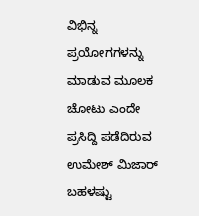ವಿಭಿನ್ನ ಪ್ರಯೋಗಗಳನ್ನು ಮಾಡುವ ಮೂಲಕ ಚೋಟು ಎಂದೇ ಪ್ರಸಿದ್ದಿ ಪಡೆದಿರುವ ಉಮೇಶ್ ಮಿಜಾರ್ ಬಹಳಷ್ಟು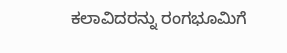ಕಲಾವಿದರನ್ನು ರಂಗಭೂಮಿಗೆ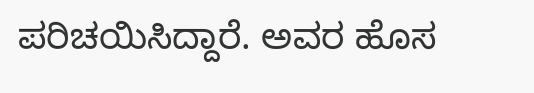ಪರಿಚಯಿಸಿದ್ದಾರೆ. ಅವರ ಹೊಸ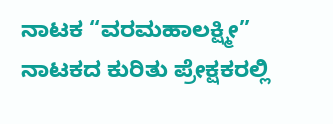ನಾಟಕ “ವರಮಹಾಲಕ್ಷ್ಮೀ” ನಾಟಕದ ಕುರಿತು ಪ್ರೇಕ್ಷಕರಲ್ಲಿ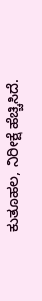ಕುತೂಹಲ, ನಿರೀಕ್ಷೆ ಹೆಚ್ಚಿಸಿದೆ.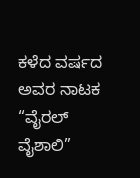ಕಳೆದ ವರ್ಷದ ಅವರ ನಾಟಕ “ವೈರಲ್ ವೈಶಾಲಿ”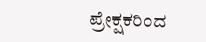ಪ್ರೇಕ್ಷಕರಿಂದ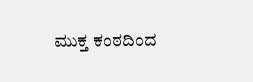ಮುಕ್ತ ಕಂಠದಿಂದ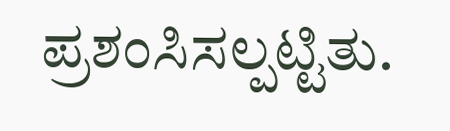ಪ್ರಶಂಸಿಸಲ್ಪಟ್ಟಿತು.